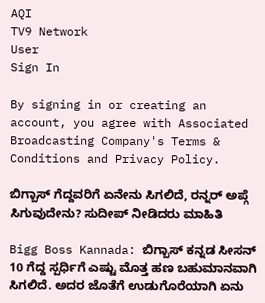AQI
TV9 Network
User
Sign In

By signing in or creating an account, you agree with Associated Broadcasting Company's Terms & Conditions and Privacy Policy.

ಬಿಗ್ಬಾಸ್ ಗೆದ್ದವರಿಗೆ ಏನೇನು ಸಿಗಲಿದೆ, ರನ್ನರ್ ಅಪ್ಗೆ ಸಿಗುವುದೇನು? ಸುದೀಪ್ ನೀಡಿದರು ಮಾಹಿತಿ

Bigg Boss Kannada: ಬಿಗ್ಬಾಸ್ ಕನ್ನಡ ಸೀಸನ್ 10 ಗೆದ್ದ ಸ್ಪರ್ಧಿಗೆ ಎಷ್ಟು ಮೊತ್ತ ಹಣ ಬಹುಮಾನವಾಗಿ ಸಿಗಲಿದೆ. ಅದರ ಜೊತೆಗೆ ಉಡುಗೊರೆಯಾಗಿ ಏನು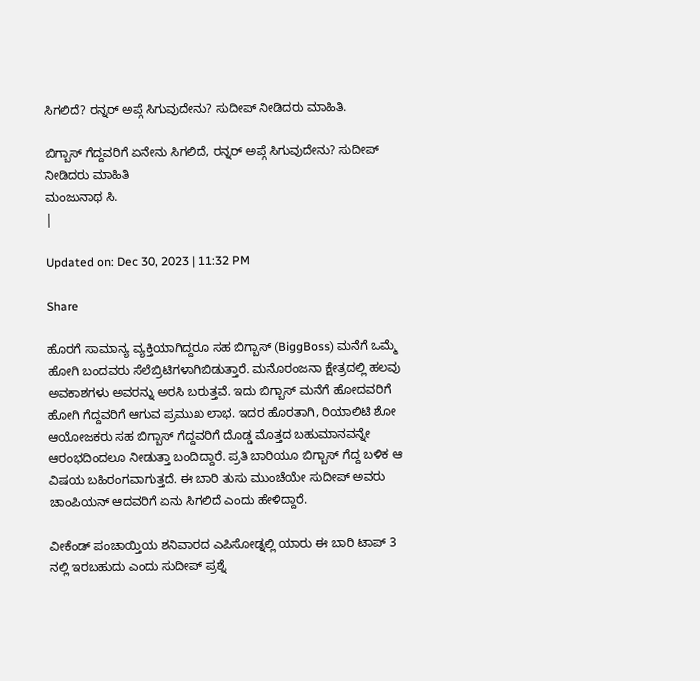ಸಿಗಲಿದೆ? ರನ್ನರ್ ಅಪ್ಗೆ ಸಿಗುವುದೇನು? ಸುದೀಪ್ ನೀಡಿದರು ಮಾಹಿತಿ.

ಬಿಗ್ಬಾಸ್ ಗೆದ್ದವರಿಗೆ ಏನೇನು ಸಿಗಲಿದೆ, ರನ್ನರ್ ಅಪ್ಗೆ ಸಿಗುವುದೇನು? ಸುದೀಪ್ ನೀಡಿದರು ಮಾಹಿತಿ
ಮಂಜುನಾಥ ಸಿ.
|

Updated on: Dec 30, 2023 | 11:32 PM

Share

ಹೊರಗೆ ಸಾಮಾನ್ಯ ವ್ಯಕ್ತಿಯಾಗಿದ್ದರೂ ಸಹ ಬಿಗ್ಬಾಸ್ (BiggBoss) ಮನೆಗೆ ಒಮ್ಮೆ ಹೋಗಿ ಬಂದವರು ಸೆಲೆಬ್ರಿಟಿಗಳಾಗಿಬಿಡುತ್ತಾರೆ. ಮನೊರಂಜನಾ ಕ್ಷೇತ್ರದಲ್ಲಿ ಹಲವು ಅವಕಾಶಗಳು ಅವರನ್ನು ಅರಸಿ ಬರುತ್ತವೆ. ಇದು ಬಿಗ್ಬಾಸ್ ಮನೆಗೆ ಹೋದವರಿಗೆ ಹೋಗಿ ಗೆದ್ದವರಿಗೆ ಆಗುವ ಪ್ರಮುಖ ಲಾಭ. ಇದರ ಹೊರತಾಗಿ, ರಿಯಾಲಿಟಿ ಶೋ ಆಯೋಜಕರು ಸಹ ಬಿಗ್ಬಾಸ್ ಗೆದ್ದವರಿಗೆ ದೊಡ್ಡ ಮೊತ್ತದ ಬಹುಮಾನವನ್ನೇ ಆರಂಭದಿಂದಲೂ ನೀಡುತ್ತಾ ಬಂದಿದ್ದಾರೆ. ಪ್ರತಿ ಬಾರಿಯೂ ಬಿಗ್ಬಾಸ್ ಗೆದ್ದ ಬಳಿಕ ಆ ವಿಷಯ ಬಹಿರಂಗವಾಗುತ್ತದೆ. ಈ ಬಾರಿ ತುಸು ಮುಂಚೆಯೇ ಸುದೀಪ್ ಅವರು ಚಾಂಪಿಯನ್ ಆದವರಿಗೆ ಏನು ಸಿಗಲಿದೆ ಎಂದು ಹೇಳಿದ್ದಾರೆ.

ವೀಕೆಂಡ್ ಪಂಚಾಯ್ತಿಯ ಶನಿವಾರದ ಎಪಿಸೋಡ್ನಲ್ಲಿ ಯಾರು ಈ ಬಾರಿ ಟಾಪ್ 3 ನಲ್ಲಿ ಇರಬಹುದು ಎಂದು ಸುದೀಪ್ ಪ್ರಶ್ನೆ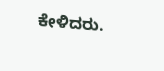ಕೇಳಿದರು.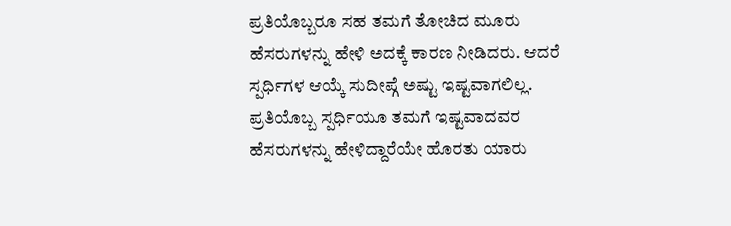ಪ್ರತಿಯೊಬ್ಬರೂ ಸಹ ತಮಗೆ ತೋಚಿದ ಮೂರು ಹೆಸರುಗಳನ್ನು ಹೇಳಿ ಅದಕ್ಕೆ ಕಾರಣ ನೀಡಿದರು. ಆದರೆ ಸ್ಪರ್ಧಿಗಳ ಆಯ್ಕೆ ಸುದೀಪ್ಗೆ ಅಷ್ಟು ಇಷ್ಟವಾಗಲಿಲ್ಲ. ಪ್ರತಿಯೊಬ್ಬ ಸ್ಪರ್ಧಿಯೂ ತಮಗೆ ಇಷ್ಟವಾದವರ ಹೆಸರುಗಳನ್ನು ಹೇಳಿದ್ದಾರೆಯೇ ಹೊರತು ಯಾರು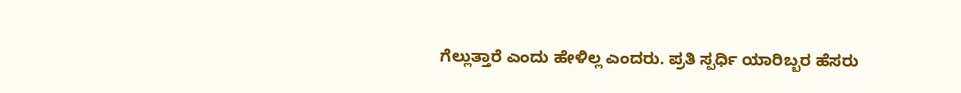ಗೆಲ್ಲುತ್ತಾರೆ ಎಂದು ಹೇಳಿಲ್ಲ ಎಂದರು. ಪ್ರತಿ ಸ್ಪರ್ಧಿ ಯಾರಿಬ್ಬರ ಹೆಸರು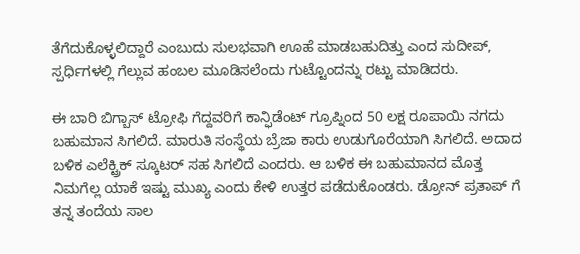ತೆಗೆದುಕೊಳ್ಳಲಿದ್ದಾರೆ ಎಂಬುದು ಸುಲಭವಾಗಿ ಊಹೆ ಮಾಡಬಹುದಿತ್ತು ಎಂದ ಸುದೀಪ್, ಸ್ಪರ್ಧಿಗಳಲ್ಲಿ ಗೆಲ್ಲುವ ಹಂಬಲ ಮೂಡಿಸಲೆಂದು ಗುಟ್ಟೊಂದನ್ನು ರಟ್ಟು ಮಾಡಿದರು.

ಈ ಬಾರಿ ಬಿಗ್ಬಾಸ್ ಟ್ರೋಫಿ ಗೆದ್ದವರಿಗೆ ಕಾನ್ಫಿಡೆಂಟ್ ಗ್ರೂಪ್ನಿಂದ 50 ಲಕ್ಷ ರೂಪಾಯಿ ನಗದು ಬಹುಮಾನ ಸಿಗಲಿದೆ. ಮಾರುತಿ ಸಂಸ್ಥೆಯ ಬ್ರೆಜಾ ಕಾರು ಉಡುಗೊರೆಯಾಗಿ ಸಿಗಲಿದೆ. ಅದಾದ ಬಳಿಕ ಎಲೆಕ್ಟ್ರಿಕ್ ಸ್ಕೂಟರ್ ಸಹ ಸಿಗಲಿದೆ ಎಂದರು. ಆ ಬಳಿಕ ಈ ಬಹುಮಾನದ ಮೊತ್ತ ನಿಮಗೆಲ್ಲ ಯಾಕೆ ಇಷ್ಟು ಮುಖ್ಯ ಎಂದು ಕೇಳಿ ಉತ್ತರ ಪಡೆದುಕೊಂಡರು. ಡ್ರೋನ್ ಪ್ರತಾಪ್ ಗೆ ತನ್ನ ತಂದೆಯ ಸಾಲ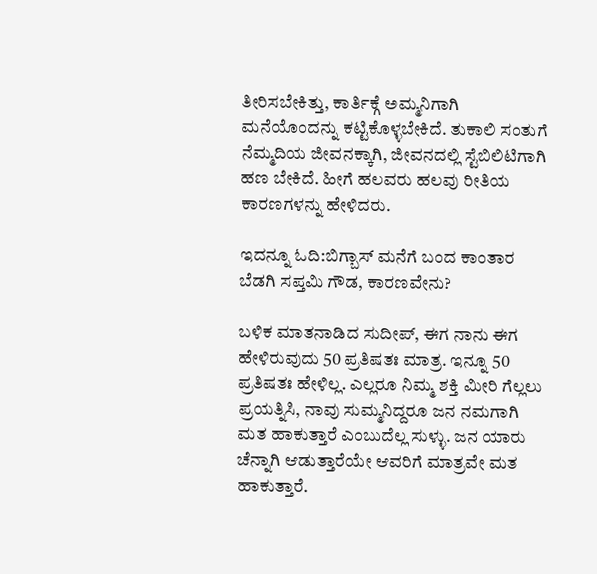ತೀರಿಸಬೇಕಿತ್ತು, ಕಾರ್ತಿಕ್ಗೆ ಅಮ್ಮನಿಗಾಗಿ ಮನೆಯೊಂದನ್ನು ಕಟ್ಟಿಕೊಳ್ಳಬೇಕಿದೆ. ತುಕಾಲಿ ಸಂತುಗೆ ನೆಮ್ಮದಿಯ ಜೀವನಕ್ಕಾಗಿ, ಜೀವನದಲ್ಲಿ ಸ್ಟೆಬಿಲಿಟಿಗಾಗಿ ಹಣ ಬೇಕಿದೆ. ಹೀಗೆ ಹಲವರು ಹಲವು ರೀತಿಯ ಕಾರಣಗಳನ್ನು ಹೇಳಿದರು.

ಇದನ್ನೂ ಓದಿ:ಬಿಗ್ಬಾಸ್ ಮನೆಗೆ ಬಂದ ಕಾಂತಾರ ಬೆಡಗಿ ಸಪ್ತಮಿ ಗೌಡ, ಕಾರಣವೇನು?

ಬಳಿಕ ಮಾತನಾಡಿದ ಸುದೀಪ್, ಈಗ ನಾನು ಈಗ ಹೇಳಿರುವುದು 50 ಪ್ರತಿಷತಃ ಮಾತ್ರ. ಇನ್ನೂ 50 ಪ್ರತಿಷತಃ ಹೇಳಿಲ್ಲ. ಎಲ್ಲರೂ ನಿಮ್ಮ ಶಕ್ತಿ ಮೀರಿ ಗೆಲ್ಲಲು ಪ್ರಯತ್ನಿಸಿ, ನಾವು ಸುಮ್ಮನಿದ್ದರೂ ಜನ ನಮಗಾಗಿ ಮತ ಹಾಕುತ್ತಾರೆ ಎಂಬುದೆಲ್ಲ ಸುಳ್ಳು. ಜನ ಯಾರು ಚೆನ್ನಾಗಿ ಆಡುತ್ತಾರೆಯೇ ಆವರಿಗೆ ಮಾತ್ರವೇ ಮತ ಹಾಕುತ್ತಾರೆ.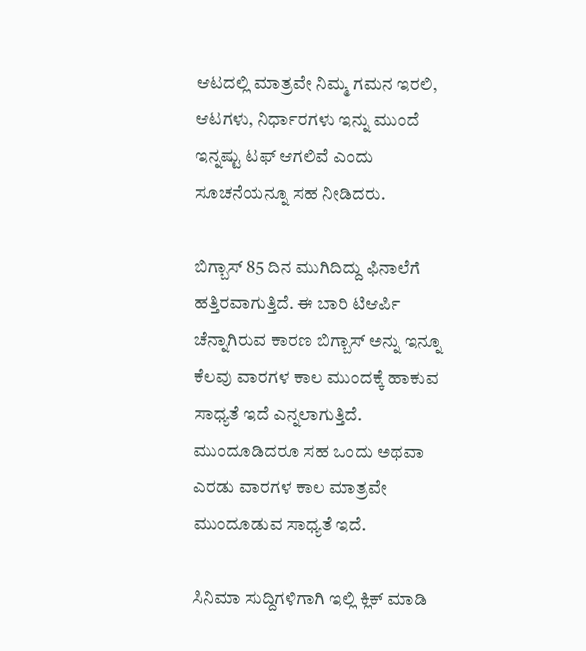ಆಟದಲ್ಲಿ ಮಾತ್ರವೇ ನಿಮ್ಮ ಗಮನ ಇರಲಿ, ಆಟಗಳು, ನಿರ್ಧಾರಗಳು ಇನ್ನು ಮುಂದೆ ಇನ್ನಷ್ಟು ಟಫ್ ಆಗಲಿವೆ ಎಂದು ಸೂಚನೆಯನ್ನೂ ಸಹ ನೀಡಿದರು.

ಬಿಗ್ಬಾಸ್ 85 ದಿನ ಮುಗಿದಿದ್ದು ಫಿನಾಲೆಗೆ ಹತ್ತಿರವಾಗುತ್ತಿದೆ. ಈ ಬಾರಿ ಟಿಆರ್ಪಿ ಚೆನ್ನಾಗಿರುವ ಕಾರಣ ಬಿಗ್ಬಾಸ್ ಅನ್ನು ಇನ್ನೂ ಕೆಲವು ವಾರಗಳ ಕಾಲ ಮುಂದಕ್ಕೆ ಹಾಕುವ ಸಾಧ್ಯತೆ ಇದೆ ಎನ್ನಲಾಗುತ್ತಿದೆ. ಮುಂದೂಡಿದರೂ ಸಹ ಒಂದು ಅಥವಾ ಎರಡು ವಾರಗಳ ಕಾಲ ಮಾತ್ರವೇ ಮುಂದೂಡುವ ಸಾಧ್ಯತೆ ಇದೆ.

ಸಿನಿಮಾ ಸುದ್ದಿಗಳಿಗಾಗಿ ಇಲ್ಲಿ ಕ್ಲಿಕ್ ಮಾಡಿ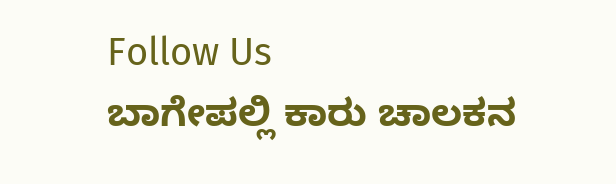Follow Us
ಬಾಗೇಪಲ್ಲಿ ಕಾರು ಚಾಲಕನ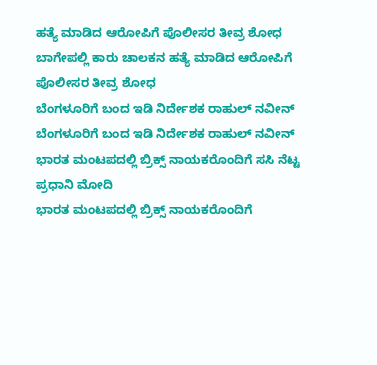ಹತ್ಯೆ ಮಾಡಿದ ಆರೋಪಿಗೆ ಪೊಲೀಸರ ತೀವ್ರ ಶೋಧ
ಬಾಗೇಪಲ್ಲಿ ಕಾರು ಚಾಲಕನ ಹತ್ಯೆ ಮಾಡಿದ ಆರೋಪಿಗೆ ಪೊಲೀಸರ ತೀವ್ರ ಶೋಧ
ಬೆಂಗಳೂರಿಗೆ ಬಂದ ಇಡಿ ನಿರ್ದೇಶಕ ರಾಹುಲ್ ನವೀನ್
ಬೆಂಗಳೂರಿಗೆ ಬಂದ ಇಡಿ ನಿರ್ದೇಶಕ ರಾಹುಲ್ ನವೀನ್
ಭಾರತ ಮಂಟಪದಲ್ಲಿ ಬ್ರಿಕ್ಸ್ ನಾಯಕರೊಂದಿಗೆ ಸಸಿ ನೆಟ್ಟ ಪ್ರಧಾನಿ ಮೋದಿ
ಭಾರತ ಮಂಟಪದಲ್ಲಿ ಬ್ರಿಕ್ಸ್ ನಾಯಕರೊಂದಿಗೆ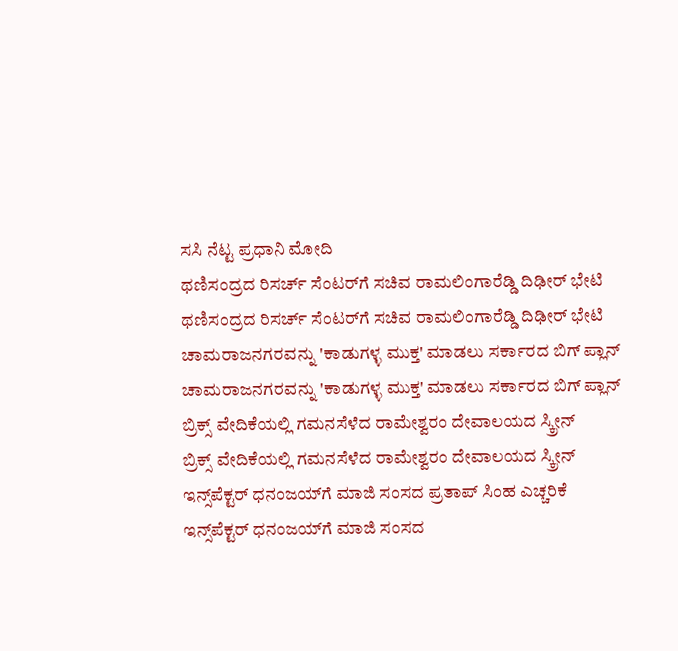ಸಸಿ ನೆಟ್ಟ ಪ್ರಧಾನಿ ಮೋದಿ
ಥಣಿಸಂದ್ರದ ರಿಸರ್ಚ್ ಸೆಂಟರ್‌ಗೆ ಸಚಿವ ರಾಮಲಿಂಗಾರೆಡ್ಡಿ ದಿಢೀರ್ ಭೇಟಿ
ಥಣಿಸಂದ್ರದ ರಿಸರ್ಚ್ ಸೆಂಟರ್‌ಗೆ ಸಚಿವ ರಾಮಲಿಂಗಾರೆಡ್ಡಿ ದಿಢೀರ್ ಭೇಟಿ
ಚಾಮರಾಜನಗರವನ್ನು 'ಕಾಡುಗಳ್ಳ ಮುಕ್ತ' ಮಾಡಲು ಸರ್ಕಾರದ ಬಿಗ್ ಪ್ಲಾನ್
ಚಾಮರಾಜನಗರವನ್ನು 'ಕಾಡುಗಳ್ಳ ಮುಕ್ತ' ಮಾಡಲು ಸರ್ಕಾರದ ಬಿಗ್ ಪ್ಲಾನ್
ಬ್ರಿಕ್ಸ್ ವೇದಿಕೆಯಲ್ಲಿ ಗಮನಸೆಳೆದ ರಾಮೇಶ್ವರಂ ದೇವಾಲಯದ ಸ್ಕ್ರೀನ್
ಬ್ರಿಕ್ಸ್ ವೇದಿಕೆಯಲ್ಲಿ ಗಮನಸೆಳೆದ ರಾಮೇಶ್ವರಂ ದೇವಾಲಯದ ಸ್ಕ್ರೀನ್
ಇನ್ಸ್‌ಪೆಕ್ಟರ್ ಧನಂಜಯ್‌ಗೆ ಮಾಜಿ ಸಂಸದ ಪ್ರತಾಪ್ ಸಿಂಹ ಎಚ್ಚರಿಕೆ
ಇನ್ಸ್‌ಪೆಕ್ಟರ್ ಧನಂಜಯ್‌ಗೆ ಮಾಜಿ ಸಂಸದ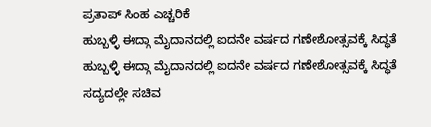ಪ್ರತಾಪ್ ಸಿಂಹ ಎಚ್ಚರಿಕೆ
ಹುಬ್ಬಳ್ಳಿ ಈದ್ಗಾ ಮೈದಾನದಲ್ಲಿ ಐದನೇ ವರ್ಷದ ಗಣೇಶೋತ್ಸವಕ್ಕೆ ಸಿದ್ಧತೆ
ಹುಬ್ಬಳ್ಳಿ ಈದ್ಗಾ ಮೈದಾನದಲ್ಲಿ ಐದನೇ ವರ್ಷದ ಗಣೇಶೋತ್ಸವಕ್ಕೆ ಸಿದ್ಧತೆ
ಸದ್ಯದಲ್ಲೇ ಸಚಿವ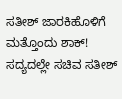ಸತೀಶ್ ಜಾರಕಿಹೊಳಿಗೆ ಮತ್ತೊಂದು ಶಾಕ್!
ಸದ್ಯದಲ್ಲೇ ಸಚಿವ ಸತೀಶ್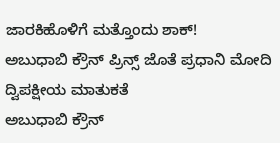ಜಾರಕಿಹೊಳಿಗೆ ಮತ್ತೊಂದು ಶಾಕ್!
ಅಬುಧಾಬಿ ಕ್ರೌನ್ ಪ್ರಿನ್ಸ್ ಜೊತೆ ಪ್ರಧಾನಿ ಮೋದಿ ದ್ವಿಪಕ್ಷೀಯ ಮಾತುಕತೆ
ಅಬುಧಾಬಿ ಕ್ರೌನ್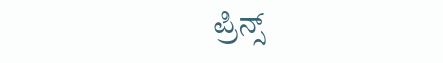ಪ್ರಿನ್ಸ್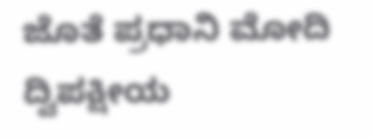ಜೊತೆ ಪ್ರಧಾನಿ ಮೋದಿ ದ್ವಿಪಕ್ಷೀಯ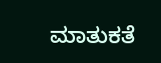ಮಾತುಕತೆ